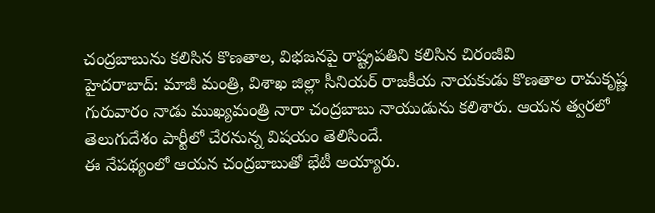చంద్రబాబును కలిసిన కొణతాల, విభజనపై రాష్ట్రపతిని కలిసిన చిరంజీవి
హైదరాబాద్: మాజీ మంత్రి, విశాఖ జిల్లా సీనియర్ రాజకీయ నాయకుడు కొణతాల రామకృష్ణ గురువారం నాడు ముఖ్యమంత్రి నారా చంద్రబాబు నాయుడును కలిశారు. ఆయన త్వరలో తెలుగుదేశం పార్టీలో చేరనున్న విషయం తెలిసిందే.
ఈ నేపథ్యంలో ఆయన చంద్రబాబుతో భేటీ అయ్యారు.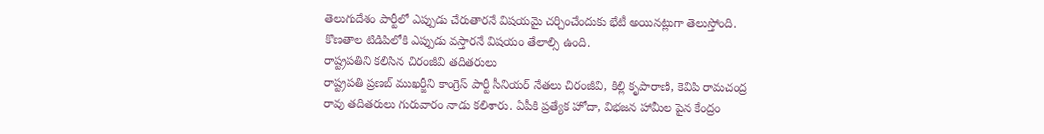తెలుగుదేశం పార్టీలో ఎప్పుడు చేరుతారనే విషయమై చర్చించేందుకు భేటీ అయినట్లుగా తెలుస్తోంది. కొణతాల టిడిపిలోకి ఎప్పుడు వస్తారనే విషయం తేలాల్సి ఉంది.
రాష్ట్రపతిని కలిసిన చిరంజీవి తదితరులు
రాష్ట్రపతి ప్రణబ్ ముఖర్జీని కాంగ్రెస్ పార్టీ సీనియర్ నేతలు చిరంజీవి, కిల్లి కృపారాణి, కెవిపి రామచంద్ర రావు తదితరులు గురువారం నాడు కలిశారు. ఏపీకి ప్రత్యేక హోదా, విభజన హామీల పైన కేంద్రం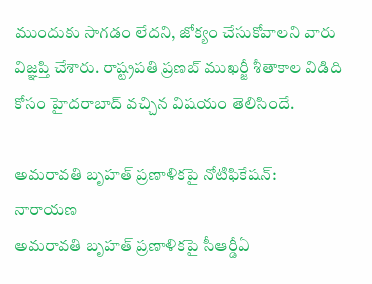ముందుకు సాగడం లేదని, జోక్యం చేసుకోవాలని వారు విజ్ఞప్తి చేశారు. రాష్ట్రపతి ప్రణబ్ ముఖర్జీ శీతాకాల విడిది కోసం హైదరాబాద్ వచ్చిన విషయం తెలిసిందే.

అమరావతి బృహత్ ప్రణాళికపై నోటిఫికేషన్: నారాయణ
అమరావతి బృహత్ ప్రణాళికపై సీఆర్డీఏ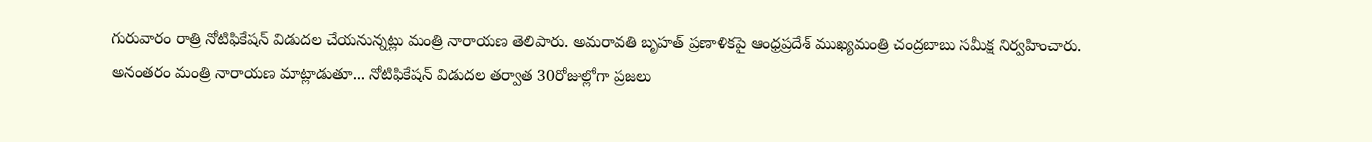గురువారం రాత్రి నోటిఫికేషన్ విడుదల చేయనున్నట్లు మంత్రి నారాయణ తెలిపారు. అమరావతి బృహత్ ప్రణాళికపై ఆంధ్రప్రదేశ్ ముఖ్యమంత్రి చంద్రబాబు సమీక్ష నిర్వహించారు.
అనంతరం మంత్రి నారాయణ మాట్లాడుతూ... నోటిఫికేషన్ విడుదల తర్వాత 30రోజుల్లోగా ప్రజలు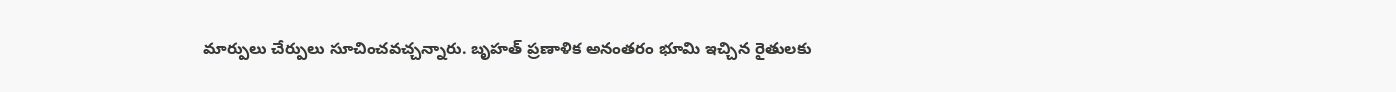మార్పులు చేర్పులు సూచించవచ్చన్నారు. బృహత్ ప్రణాళిక అనంతరం భూమి ఇచ్చిన రైతులకు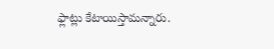ఫ్లాట్లు కేటాయిస్తామన్నారు.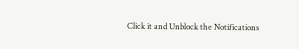Click it and Unblock the Notifications